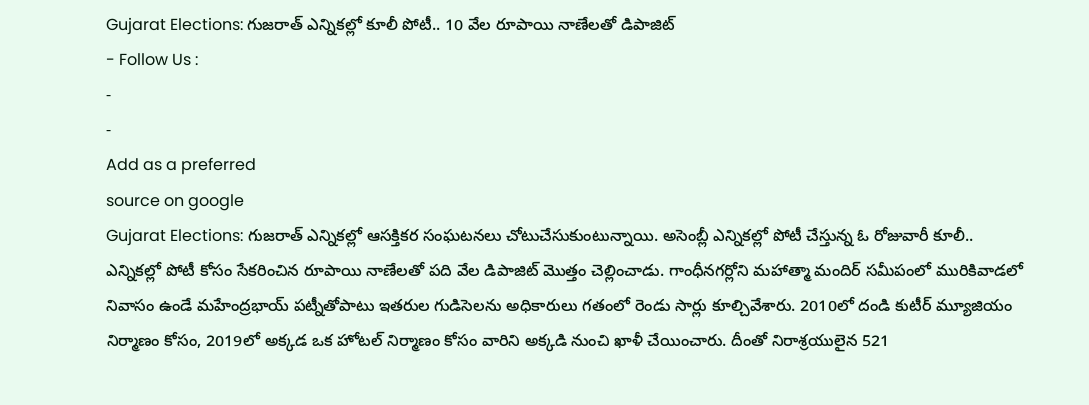Gujarat Elections: గుజరాత్ ఎన్నికల్లో కూలీ పోటీ.. 10 వేల రూపాయి నాణేలతో డిపాజిట్
- Follow Us :
-
-
Add as a preferred
source on google
Gujarat Elections: గుజరాత్ ఎన్నికల్లో ఆసక్తికర సంఘటనలు చోటుచేసుకుంటున్నాయి. అసెంబ్లీ ఎన్నికల్లో పోటీ చేస్తున్న ఓ రోజువారీ కూలీ.. ఎన్నికల్లో పోటీ కోసం సేకరించిన రూపాయి నాణేలతో పది వేల డిపాజిట్ మొత్తం చెల్లించాడు. గాంధీనగర్లోని మహాత్మా మందిర్ సమీపంలో మురికివాడలో నివాసం ఉండే మహేంద్రభాయ్ పట్నీతోపాటు ఇతరుల గుడిసెలను అధికారులు గతంలో రెండు సార్లు కూల్చివేశారు. 2010లో దండి కుటీర్ మ్యూజియం నిర్మాణం కోసం, 2019లో అక్కడ ఒక హోటల్ నిర్మాణం కోసం వారిని అక్కడి నుంచి ఖాళీ చేయించారు. దీంతో నిరాశ్రయులైన 521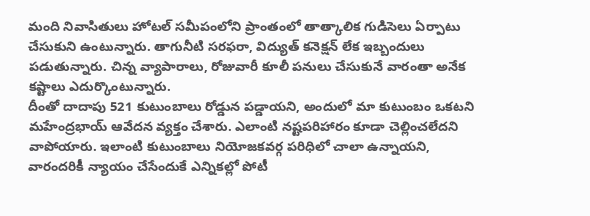మంది నివాసితులు హోటల్ సమీపంలోని ప్రాంతంలో తాత్కాలిక గుడిసెలు ఏర్పాటు చేసుకుని ఉంటున్నారు. తాగునీటి సరఫరా, విద్యుత్ కనెక్షన్ లేక ఇబ్బందులు పడుతున్నారు. చిన్న వ్యాపారాలు, రోజువారీ కూలీ పనులు చేసుకునే వారంతా అనేక కష్టాలు ఎదుర్కొంటున్నారు.
దీంతో దాదాపు 521 కుటుంబాలు రోడ్డున పడ్డాయని, అందులో మా కుటుంబం ఒకటని మహేంద్రభాయ్ ఆవేదన వ్యక్తం చేశారు. ఎలాంటి నష్టపరిహారం కూడా చెల్లించలేదని వాపోయారు. ఇలాంటి కుటుంబాలు నియోజకవర్గ పరిధిలో చాలా ఉన్నాయని, వారందరికీ న్యాయం చేసేందుకే ఎన్నికల్లో పోటీ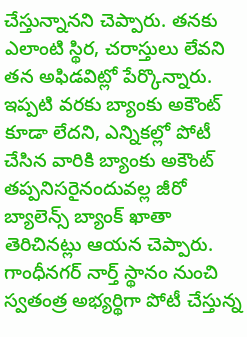చేస్తున్నానని చెప్పారు. తనకు ఎలాంటి స్థిర, చరాస్తులు లేవని తన అఫిడవిట్లో పేర్కొన్నారు. ఇప్పటి వరకు బ్యాంకు అకౌంట్ కూడా లేదని, ఎన్నికల్లో పోటీ చేసిన వారికి బ్యాంకు అకౌంట్ తప్పనిసరైనందువల్ల జీరో బ్యాలెన్స్ బ్యాంక్ ఖాతా తెరిచినట్లు ఆయన చెప్పారు. గాంధీనగర్ నార్త్ స్థానం నుంచి స్వతంత్ర అభ్యర్థిగా పోటీ చేస్తున్న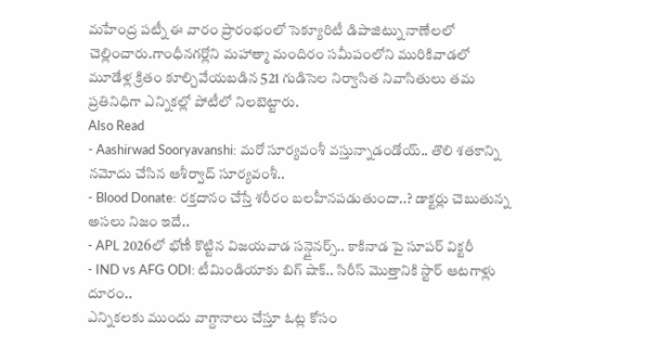మహేంద్ర పట్నీ ఈ వారం ప్రారంభంలో సెక్యూరిటీ డిపాజిట్ను నాణేలలో చెల్లించారు.గాంధీనగర్లోని మహాత్మా మందిరం సమీపంలోని మురికివాడలో మూడేళ్ల క్రితం కూల్చివేయబడిన 521 గుడిసెల నిర్వాసిత నివాసితులు తమ ప్రతినిధిగా ఎన్నికల్లో పోటీలో నిలబెట్టారు.
Also Read
- Aashirwad Sooryavanshi: మరో సూర్యవంశీ వస్తున్నాడండోయ్.. తొలి శతకాన్ని నమోదు చేసిన ఆశీర్వాద్ సూర్యవంశీ..
- Blood Donate: రక్తదానం చేస్తే శరీరం బలహీనపడుతుందా..? డాక్టర్లు చెబుతున్న అసలు నిజం ఇదే..
- APL 2026లో భోణీ కొట్టిన విజయవాడ సన్షైనర్స్.. కాకినాడ పై సూపర్ విక్టరీ
- IND vs AFG ODI: టీమిండియాకు బిగ్ షాక్.. సిరీస్ మొత్తానికి స్టార్ ఆటగాళ్లు దూరం..
ఎన్నికలకు ముందు వాగ్దానాలు చేస్తూ ఓట్ల కోసం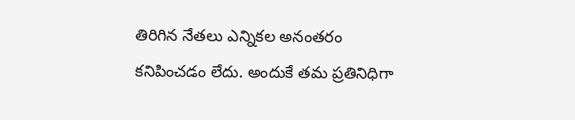తిరిగిన నేతలు ఎన్నికల అనంతరం కనిపించడం లేదు. అందుకే తమ ప్రతినిధిగా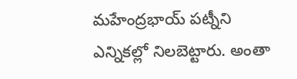మహేంద్రభాయ్ పట్నీని ఎన్నికల్లో నిలబెట్టారు. అంతా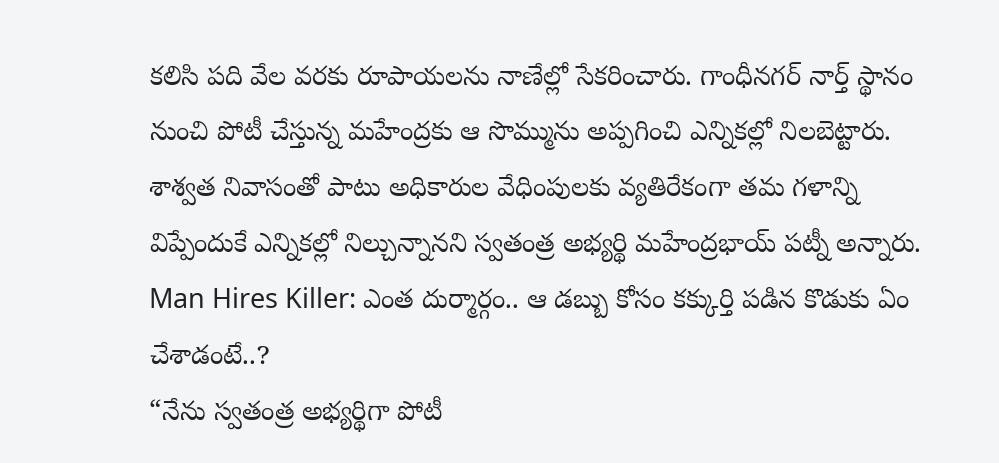కలిసి పది వేల వరకు రూపాయలను నాణేల్లో సేకరించారు. గాంధీనగర్ నార్త్ స్థానం నుంచి పోటీ చేస్తున్న మహేంద్రకు ఆ సొమ్మును అప్పగించి ఎన్నికల్లో నిలబెట్టారు. శాశ్వత నివాసంతో పాటు అధికారుల వేధింపులకు వ్యతిరేకంగా తమ గళాన్ని విప్పేందుకే ఎన్నికల్లో నిల్చున్నానని స్వతంత్ర అభ్యర్థి మహేంద్రభాయ్ పట్నీ అన్నారు.
Man Hires Killer: ఎంత దుర్మార్గం.. ఆ డబ్బు కోసం కక్కుర్తి పడిన కొడుకు ఏం చేశాడంటే..?
“నేను స్వతంత్ర అభ్యర్థిగా పోటీ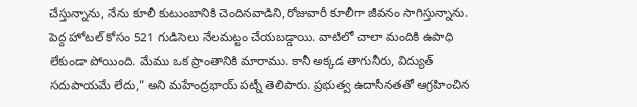చేస్తున్నాను, నేను కూలీ కుటుంబానికి చెందినవాడిని,రోజువారీ కూలీగా జీవనం సాగిస్తున్నాను. పెద్ద హోటల్ కోసం 521 గుడిసెలు నేలమట్టం చేయబడ్డాయి. వాటిలో చాలా మందికి ఉపాధి లేకుండా పోయింది. మేము ఒక ప్రాంతానికి మారాము. కానీ అక్కడ తాగునీరు, విద్యుత్ సదుపాయమే లేదు,” అని మహేంద్రభాయ్ పట్నీ తెలిపారు. ప్రభుత్వ ఉదాసీనతతో ఆగ్రహించిన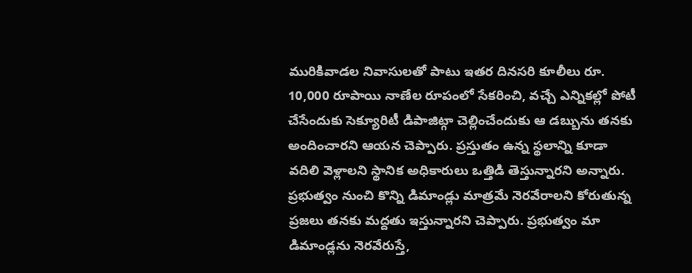మురికివాడల నివాసులతో పాటు ఇతర దినసరి కూలీలు రూ. 10,000 రూపాయి నాణేల రూపంలో సేకరించి, వచ్చే ఎన్నికల్లో పోటీ చేసేందుకు సెక్యూరిటీ డిపాజిట్గా చెల్లించేందుకు ఆ డబ్బును తనకు అందించారని ఆయన చెప్పారు. ప్రస్తుతం ఉన్న స్థలాన్ని కూడా వదిలి వెళ్లాలని స్థానిక అధికారులు ఒత్తిడి తెస్తున్నారని అన్నారు. ప్రభుత్వం నుంచి కొన్ని డిమాండ్లు మాత్రమే నెరవేరాలని కోరుతున్న ప్రజలు తనకు మద్దతు ఇస్తున్నారని చెప్పారు. ప్రభుత్వం మా డిమాండ్లను నెరవేరుస్తే,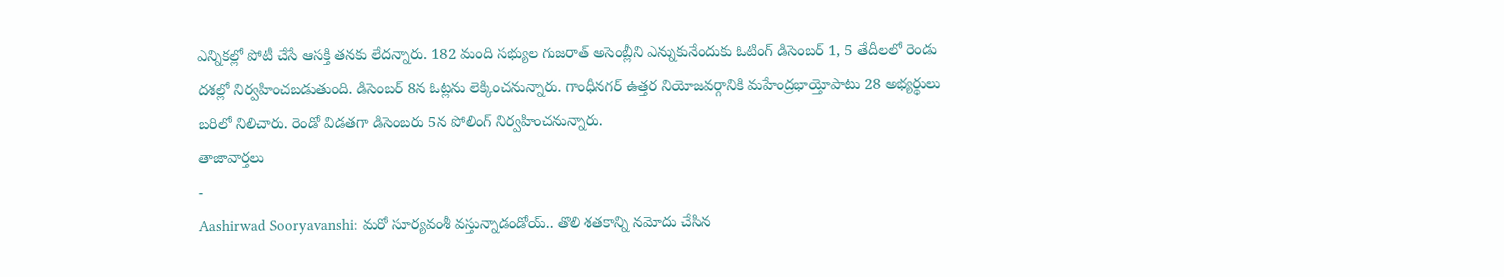ఎన్నికల్లో పోటీ చేసే ఆసక్తి తనకు లేదన్నారు. 182 మంది సభ్యుల గుజరాత్ అసెంబ్లీని ఎన్నుకునేందుకు ఓటింగ్ డిసెంబర్ 1, 5 తేదీలలో రెండు దశల్లో నిర్వహించబడుతుంది. డిసెంబర్ 8న ఓట్లను లెక్కించనున్నారు. గాంధీనగర్ ఉత్తర నియోజవర్గానికి మహేంద్రభాయ్తోపాటు 28 అభ్యర్థులు బరిలో నిలిచారు. రెండో విడతగా డిసెంబరు 5న పోలింగ్ నిర్వహించనున్నారు.
తాజావార్తలు
-
Aashirwad Sooryavanshi: మరో సూర్యవంశీ వస్తున్నాడండోయ్.. తొలి శతకాన్ని నమోదు చేసిన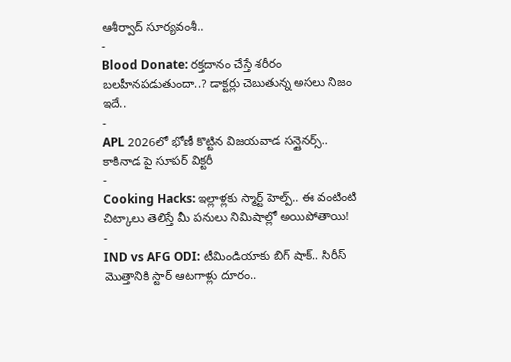ఆశీర్వాద్ సూర్యవంశీ..
-
Blood Donate: రక్తదానం చేస్తే శరీరం బలహీనపడుతుందా..? డాక్టర్లు చెబుతున్న అసలు నిజం ఇదే..
-
APL 2026లో భోణీ కొట్టిన విజయవాడ సన్షైనర్స్.. కాకినాడ పై సూపర్ విక్టరీ
-
Cooking Hacks: ఇల్లాళ్లకు స్మార్ట్ హెల్ప్.. ఈ వంటింటి చిట్కాలు తెలిస్తే మీ పనులు నిమిషాల్లో అయిపోతాయి!
-
IND vs AFG ODI: టీమిండియాకు బిగ్ షాక్.. సిరీస్ మొత్తానికి స్టార్ ఆటగాళ్లు దూరం..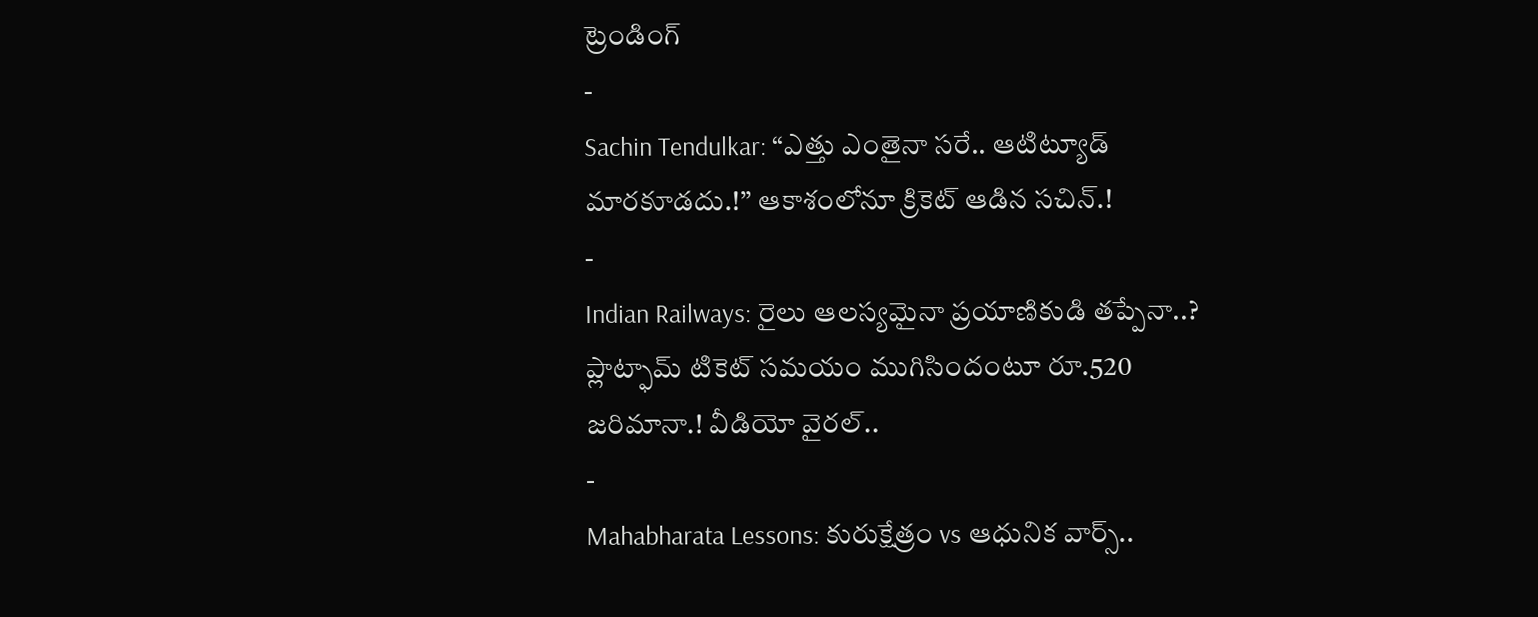ట్రెండింగ్
-
Sachin Tendulkar: “ఎత్తు ఎంతైనా సరే.. ఆటిట్యూడ్ మారకూడదు.!” ఆకాశంలోనూ క్రికెట్ ఆడిన సచిన్.!
-
Indian Railways: రైలు ఆలస్యమైనా ప్రయాణికుడి తప్పేనా..? ప్లాట్ఫామ్ టికెట్ సమయం ముగిసిందంటూ రూ.520 జరిమానా.! వీడియో వైరల్..
-
Mahabharata Lessons: కురుక్షేత్రం vs ఆధునిక వార్స్..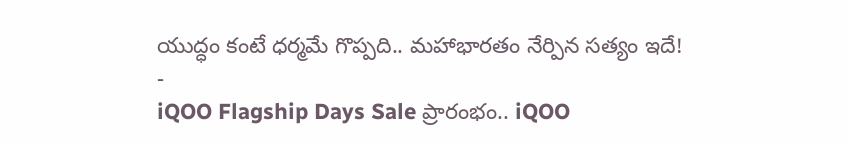యుద్ధం కంటే ధర్మమే గొప్పది.. మహాభారతం నేర్పిన సత్యం ఇదే!
-
iQOO Flagship Days Sale ప్రారంభం.. iQOO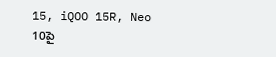15, iQOO 15R, Neo 10పై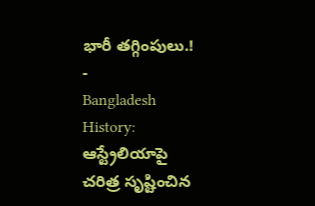భారీ తగ్గింపులు.!
-
Bangladesh History: ఆస్ట్రేలియాపై చరిత్ర సృష్టించిన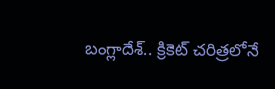బంగ్లాదేశ్.. క్రికెట్ చరిత్రలోనే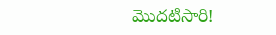మొదటిసారి!